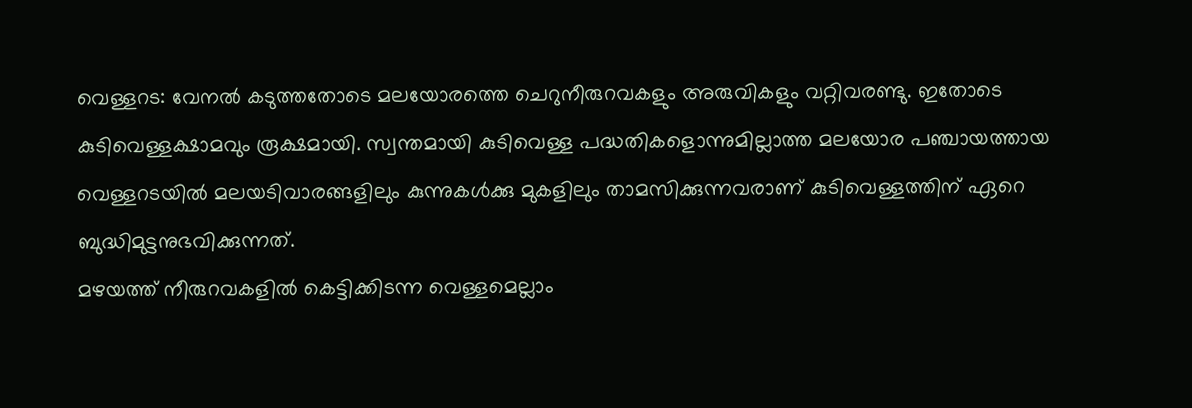വെള്ളറട: വേനൽ കടുത്തതോടെ മലയോരത്തെ ചെറുനീരുറവകളും അരുവികളും വറ്റിവരണ്ടു. ഇതോടെ കുടിവെള്ളക്ഷാമവും രൂക്ഷമായി. സ്വന്തമായി കുടിവെള്ള പദ്ധതികളൊന്നുമില്ലാത്ത മലയോര പഞ്ചായത്തായ വെള്ളറടയിൽ മലയടിവാരങ്ങളിലും കുന്നുകൾക്കു മുകളിലും താമസിക്കുന്നവരാണ് കുടിവെള്ളത്തിന് ഏറെ ബുദ്ധിമുട്ടനുഭവിക്കുന്നത്.
മഴയത്ത് നീരുറവകളിൽ കെട്ടിക്കിടന്ന വെള്ളമെല്ലാം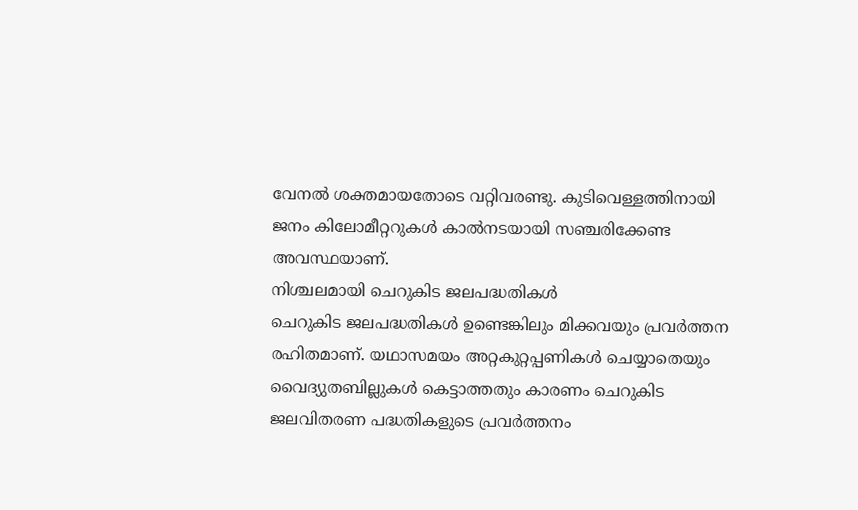വേനൽ ശക്തമായതോടെ വറ്റിവരണ്ടു. കുടിവെള്ളത്തിനായി ജനം കിലോമീറ്ററുകൾ കാൽനടയായി സഞ്ചരിക്കേണ്ട അവസ്ഥയാണ്.
നിശ്ചലമായി ചെറുകിട ജലപദ്ധതികൾ
ചെറുകിട ജലപദ്ധതികൾ ഉണ്ടെങ്കിലും മിക്കവയും പ്രവർത്തന രഹിതമാണ്. യഥാസമയം അറ്റകുറ്റപ്പണികൾ ചെയ്യാതെയും വൈദ്യുതബില്ലുകൾ കെട്ടാത്തതും കാരണം ചെറുകിട ജലവിതരണ പദ്ധതികളുടെ പ്രവർത്തനം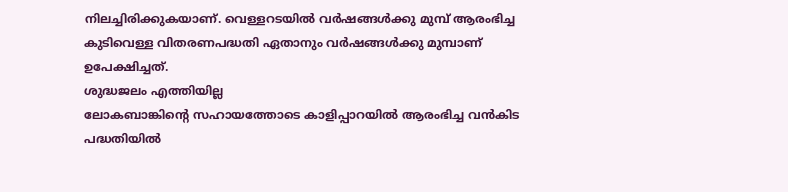നിലച്ചിരിക്കുകയാണ്. വെള്ളറടയിൽ വർഷങ്ങൾക്കു മുമ്പ് ആരംഭിച്ച കുടിവെള്ള വിതരണപദ്ധതി ഏതാനും വർഷങ്ങൾക്കു മുമ്പാണ് ഉപേക്ഷിച്ചത്.
ശുദ്ധജലം എത്തിയില്ല
ലോകബാങ്കിന്റെ സഹായത്തോടെ കാളിപ്പാറയിൽ ആരംഭിച്ച വൻകിട പദ്ധതിയിൽ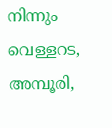നിന്നും വെള്ളറട, അമ്പൂരി,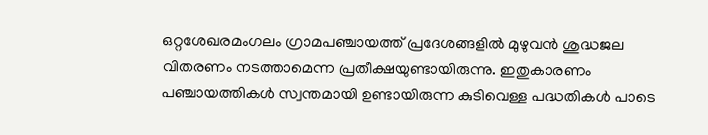ഒറ്റശേഖരമംഗലം ഗ്രാമപഞ്ചായത്ത് പ്രദേശങ്ങളിൽ മുഴുവൻ ശുദ്ധജല വിതരണം നടത്താമെന്ന പ്രതീക്ഷയുണ്ടായിരുന്നു. ഇതുകാരണം പഞ്ചായത്തികൾ സ്വന്തമായി ഉണ്ടായിരുന്ന കുടിവെള്ള പദ്ധതികൾ പാടെ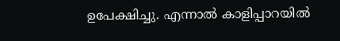ഉപേക്ഷിച്ചു. എന്നാൽ കാളിപ്പാറയിൽ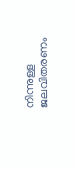നിന്നുള്ള ജലവിതരണം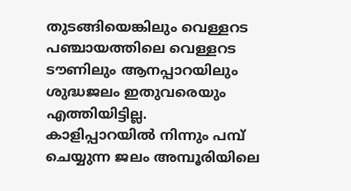തുടങ്ങിയെങ്കിലും വെള്ളറട പഞ്ചായത്തിലെ വെള്ളറട ടൗണിലും ആനപ്പാറയിലും ശുദ്ധജലം ഇതുവരെയും എത്തിയിട്ടില്ല.
കാളിപ്പാറയിൽ നിന്നും പമ്പ് ചെയ്യുന്ന ജലം അമ്പൂരിയിലെ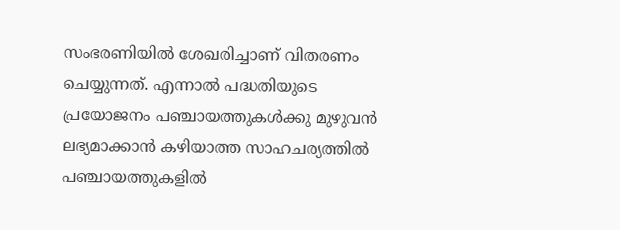സംഭരണിയിൽ ശേഖരിച്ചാണ് വിതരണം ചെയ്യുന്നത്. എന്നാൽ പദ്ധതിയുടെ പ്രയോജനം പഞ്ചായത്തുകൾക്കു മുഴുവൻ ലഭ്യമാക്കാൻ കഴിയാത്ത സാഹചര്യത്തിൽ പഞ്ചായത്തുകളിൽ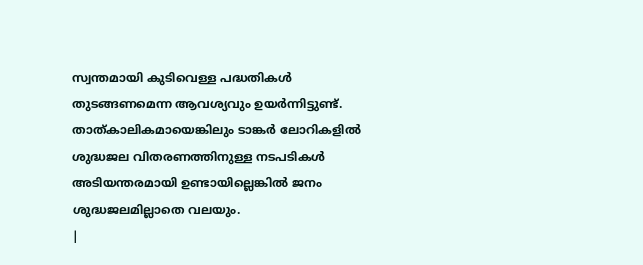സ്വന്തമായി കുടിവെള്ള പദ്ധതികൾ തുടങ്ങണമെന്ന ആവശ്യവും ഉയർന്നിട്ടുണ്ട്.
താത്കാലികമായെങ്കിലും ടാങ്കർ ലോറികളിൽ ശുദ്ധജല വിതരണത്തിനുള്ള നടപടികൾ അടിയന്തരമായി ഉണ്ടായില്ലെങ്കിൽ ജനം ശുദ്ധജലമില്ലാതെ വലയും.
|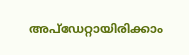അപ്ഡേറ്റായിരിക്കാം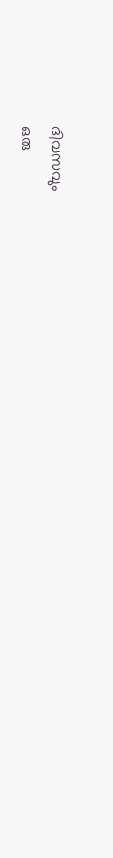ദിവസവും
ഒരു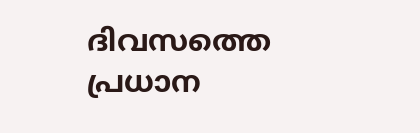ദിവസത്തെ പ്രധാന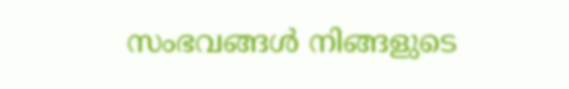സംഭവങ്ങൾ നിങ്ങളുടെ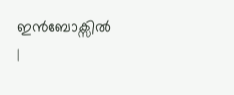ഇൻബോക്സിൽ |